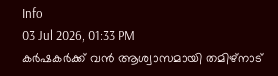Info
03 Jul 2026, 01:33 PM
കർഷകർക്ക് വൻ ആശ്വാസമായി തമിഴ്നാട്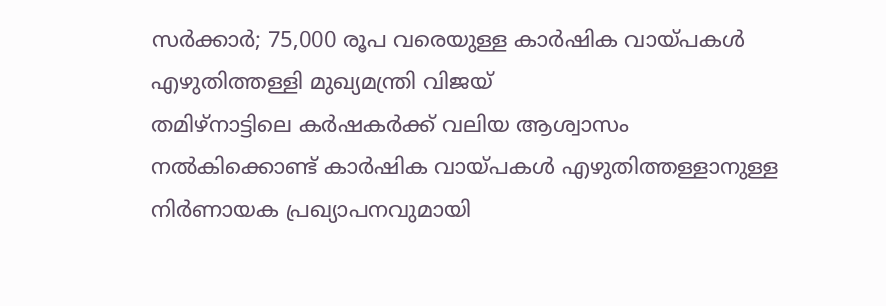സർക്കാർ; 75,000 രൂപ വരെയുള്ള കാർഷിക വായ്പകൾ എഴുതിത്തള്ളി മുഖ്യമന്ത്രി വിജയ്
തമിഴ്നാട്ടിലെ കർഷകർക്ക് വലിയ ആശ്വാസം നൽകിക്കൊണ്ട് കാർഷിക വായ്പകൾ എഴുതിത്തള്ളാനുള്ള നിർണായക പ്രഖ്യാപനവുമായി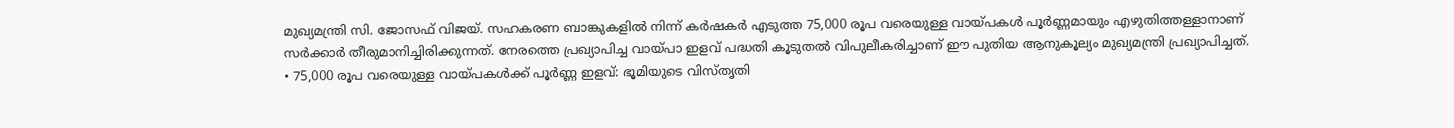മുഖ്യമന്ത്രി സി. ജോസഫ് വിജയ്. സഹകരണ ബാങ്കുകളിൽ നിന്ന് കർഷകർ എടുത്ത 75,000 രൂപ വരെയുള്ള വായ്പകൾ പൂർണ്ണമായും എഴുതിത്തള്ളാനാണ് സർക്കാർ തീരുമാനിച്ചിരിക്കുന്നത്. നേരത്തെ പ്രഖ്യാപിച്ച വായ്പാ ഇളവ് പദ്ധതി കൂടുതൽ വിപുലീകരിച്ചാണ് ഈ പുതിയ ആനുകൂല്യം മുഖ്യമന്ത്രി പ്രഖ്യാപിച്ചത്.
• 75,000 രൂപ വരെയുള്ള വായ്പകൾക്ക് പൂർണ്ണ ഇളവ്: ഭൂമിയുടെ വിസ്തൃതി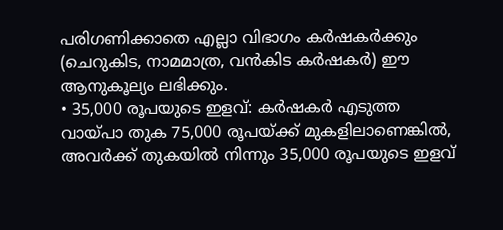പരിഗണിക്കാതെ എല്ലാ വിഭാഗം കർഷകർക്കും (ചെറുകിട, നാമമാത്ര, വൻകിട കർഷകർ) ഈ ആനുകൂല്യം ലഭിക്കും.
• 35,000 രൂപയുടെ ഇളവ്: കർഷകർ എടുത്ത വായ്പാ തുക 75,000 രൂപയ്ക്ക് മുകളിലാണെങ്കിൽ, അവർക്ക് തുകയിൽ നിന്നും 35,000 രൂപയുടെ ഇളവ്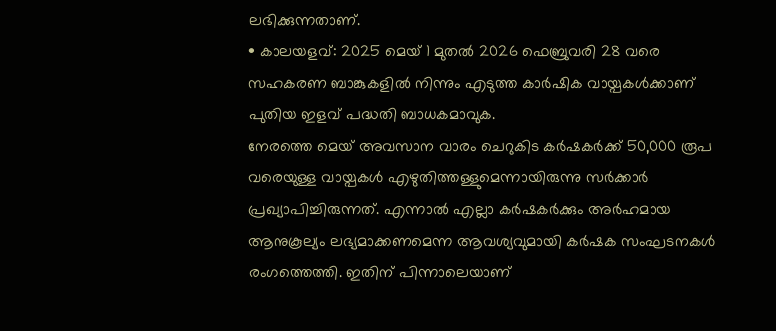ലഭിക്കുന്നതാണ്.
• കാലയളവ്: 2025 മെയ് 1 മുതൽ 2026 ഫെബ്രുവരി 28 വരെ സഹകരണ ബാങ്കുകളിൽ നിന്നും എടുത്ത കാർഷിക വായ്പകൾക്കാണ് പുതിയ ഇളവ് പദ്ധതി ബാധകമാവുക.
നേരത്തെ മെയ് അവസാന വാരം ചെറുകിട കർഷകർക്ക് 50,000 രൂപ വരെയുള്ള വായ്പകൾ എഴുതിത്തള്ളുമെന്നായിരുന്നു സർക്കാർ പ്രഖ്യാപിച്ചിരുന്നത്. എന്നാൽ എല്ലാ കർഷകർക്കും അർഹമായ ആനുകൂല്യം ലഭ്യമാക്കണമെന്ന ആവശ്യവുമായി കർഷക സംഘടനകൾ രംഗത്തെത്തി. ഇതിന് പിന്നാലെയാണ്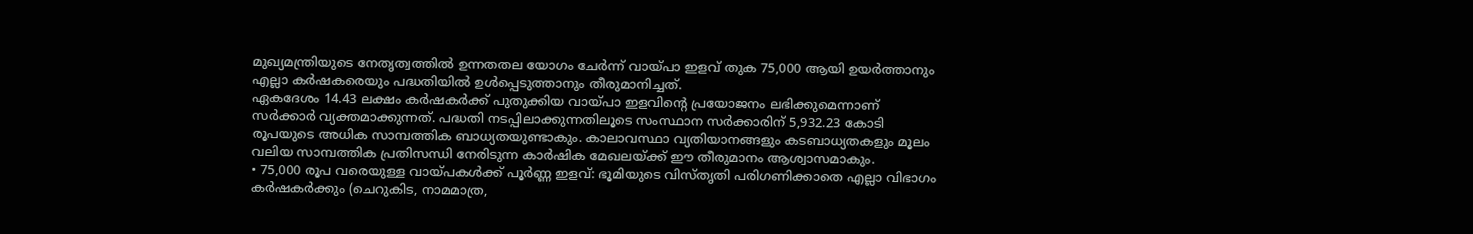മുഖ്യമന്ത്രിയുടെ നേതൃത്വത്തിൽ ഉന്നതതല യോഗം ചേർന്ന് വായ്പാ ഇളവ് തുക 75,000 ആയി ഉയർത്താനും എല്ലാ കർഷകരെയും പദ്ധതിയിൽ ഉൾപ്പെടുത്താനും തീരുമാനിച്ചത്.
ഏകദേശം 14.43 ലക്ഷം കർഷകർക്ക് പുതുക്കിയ വായ്പാ ഇളവിന്റെ പ്രയോജനം ലഭിക്കുമെന്നാണ് സർക്കാർ വ്യക്തമാക്കുന്നത്. പദ്ധതി നടപ്പിലാക്കുന്നതിലൂടെ സംസ്ഥാന സർക്കാരിന് 5,932.23 കോടി രൂപയുടെ അധിക സാമ്പത്തിക ബാധ്യതയുണ്ടാകും. കാലാവസ്ഥാ വ്യതിയാനങ്ങളും കടബാധ്യതകളും മൂലം വലിയ സാമ്പത്തിക പ്രതിസന്ധി നേരിടുന്ന കാർഷിക മേഖലയ്ക്ക് ഈ തീരുമാനം ആശ്വാസമാകും.
• 75,000 രൂപ വരെയുള്ള വായ്പകൾക്ക് പൂർണ്ണ ഇളവ്: ഭൂമിയുടെ വിസ്തൃതി പരിഗണിക്കാതെ എല്ലാ വിഭാഗം കർഷകർക്കും (ചെറുകിട, നാമമാത്ര,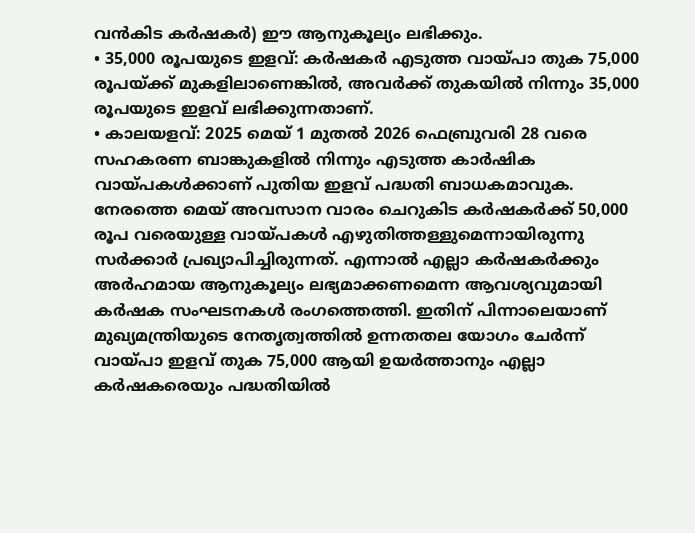വൻകിട കർഷകർ) ഈ ആനുകൂല്യം ലഭിക്കും.
• 35,000 രൂപയുടെ ഇളവ്: കർഷകർ എടുത്ത വായ്പാ തുക 75,000 രൂപയ്ക്ക് മുകളിലാണെങ്കിൽ, അവർക്ക് തുകയിൽ നിന്നും 35,000 രൂപയുടെ ഇളവ് ലഭിക്കുന്നതാണ്.
• കാലയളവ്: 2025 മെയ് 1 മുതൽ 2026 ഫെബ്രുവരി 28 വരെ സഹകരണ ബാങ്കുകളിൽ നിന്നും എടുത്ത കാർഷിക വായ്പകൾക്കാണ് പുതിയ ഇളവ് പദ്ധതി ബാധകമാവുക.
നേരത്തെ മെയ് അവസാന വാരം ചെറുകിട കർഷകർക്ക് 50,000 രൂപ വരെയുള്ള വായ്പകൾ എഴുതിത്തള്ളുമെന്നായിരുന്നു സർക്കാർ പ്രഖ്യാപിച്ചിരുന്നത്. എന്നാൽ എല്ലാ കർഷകർക്കും അർഹമായ ആനുകൂല്യം ലഭ്യമാക്കണമെന്ന ആവശ്യവുമായി കർഷക സംഘടനകൾ രംഗത്തെത്തി. ഇതിന് പിന്നാലെയാണ് മുഖ്യമന്ത്രിയുടെ നേതൃത്വത്തിൽ ഉന്നതതല യോഗം ചേർന്ന് വായ്പാ ഇളവ് തുക 75,000 ആയി ഉയർത്താനും എല്ലാ കർഷകരെയും പദ്ധതിയിൽ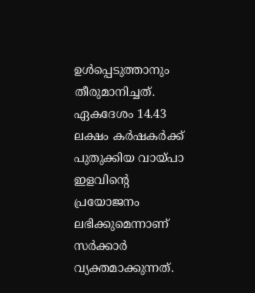ഉൾപ്പെടുത്താനും തീരുമാനിച്ചത്.
ഏകദേശം 14.43 ലക്ഷം കർഷകർക്ക് പുതുക്കിയ വായ്പാ ഇളവിന്റെ പ്രയോജനം ലഭിക്കുമെന്നാണ് സർക്കാർ വ്യക്തമാക്കുന്നത്.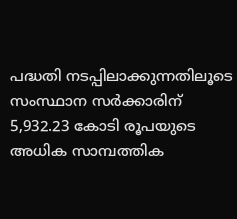പദ്ധതി നടപ്പിലാക്കുന്നതിലൂടെ സംസ്ഥാന സർക്കാരിന് 5,932.23 കോടി രൂപയുടെ അധിക സാമ്പത്തിക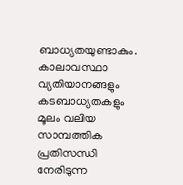ബാധ്യതയുണ്ടാകും. കാലാവസ്ഥാ വ്യതിയാനങ്ങളും കടബാധ്യതകളും മൂലം വലിയ സാമ്പത്തിക പ്രതിസന്ധി നേരിടുന്ന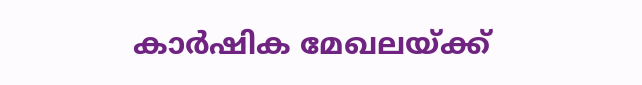കാർഷിക മേഖലയ്ക്ക്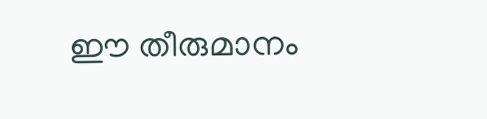ഈ തീരുമാനം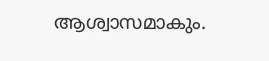ആശ്വാസമാകും.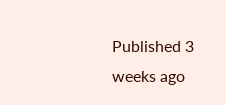Published 3 weeks ago